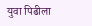युवा पिढीला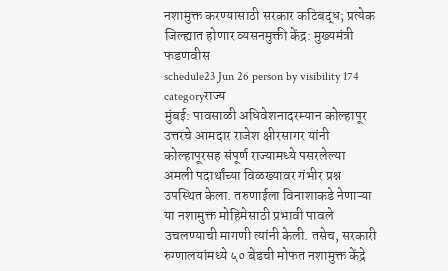नशामुक्त करण्यासाठी सरकार कटिबद्ध; प्रत्येक जिल्ह्यात होणार व्यसनमुक्ती केंद्र: मुख्यमंत्री फडणवीस
schedule23 Jun 26 person by visibility 174 categoryराज्य
मुंबई: पावसाळी अधिवेशनादरम्यान कोल्हापूर उत्तरचे आमदार राजेश क्षीरसागर यांनी कोल्हापूरसह संपूर्ण राज्यामध्ये पसरलेल्या अमली पदार्थांच्या विळख्यावर गंभीर प्रश्न उपस्थित केला. तरुणाईला विनाशाकडे नेणाऱ्या या नशामुक्त मोहिमेसाठी प्रभावी पावले उचलण्याची मागणी त्यांनी केली. तसेच, सरकारी रुग्णालयांमध्ये ५० बेडची मोफत नशामुक्त केंद्रे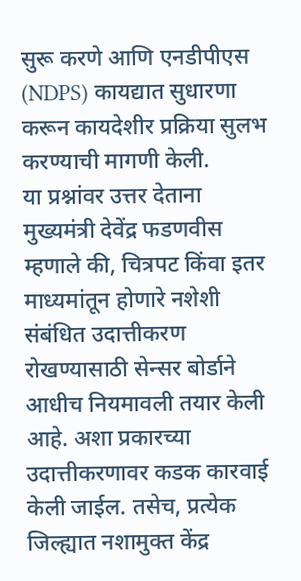सुरू करणे आणि एनडीपीएस (NDPS) कायद्यात सुधारणा करून कायदेशीर प्रक्रिया सुलभ करण्याची मागणी केली.
या प्रश्नांवर उत्तर देताना मुख्यमंत्री देवेंद्र फडणवीस म्हणाले की, चित्रपट किंवा इतर माध्यमांतून होणारे नशेशी संबंधित उदात्तीकरण रोखण्यासाठी सेन्सर बोर्डाने आधीच नियमावली तयार केली आहे. अशा प्रकारच्या उदात्तीकरणावर कडक कारवाई केली जाईल. तसेच, प्रत्येक जिल्ह्यात नशामुक्त केंद्र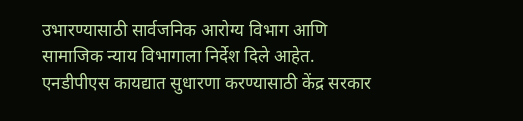उभारण्यासाठी सार्वजनिक आरोग्य विभाग आणि सामाजिक न्याय विभागाला निर्देश दिले आहेत.
एनडीपीएस कायद्यात सुधारणा करण्यासाठी केंद्र सरकार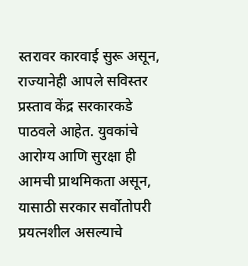स्तरावर कारवाई सुरू असून, राज्यानेही आपले सविस्तर प्रस्ताव केंद्र सरकारकडे पाठवले आहेत. युवकांचे आरोग्य आणि सुरक्षा ही आमची प्राथमिकता असून, यासाठी सरकार सर्वोतोपरी प्रयत्नशील असल्याचे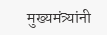मुख्यमंत्र्यांनी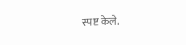स्पष्ट केले.